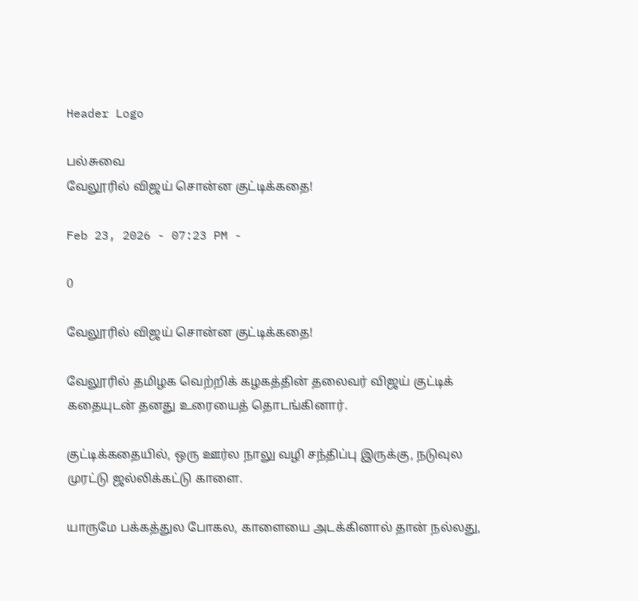Header Logo

பல்சுவை
வேலூரில் விஜய் சொன்ன குட்டிக்கதை!

Feb 23, 2026 - 07:23 PM -

0

வேலூரில் விஜய் சொன்ன குட்டிக்கதை!

வேலூரில் தமிழக வெற்றிக் கழகத்தின் தலைவர் விஜய் குட்டிக் கதையுடன் தனது உரையைத் தொடங்கினார்.

குட்டிக்கதையில், ஒரு ஊர்ல நாலு வழி சந்திப்பு இருக்கு, நடுவுல முரட்டு ஜல்லிக்கட்டு காளை.

யாருமே பக்கத்துல போகல, காளையை அடக்கினால் தான் நல்லது,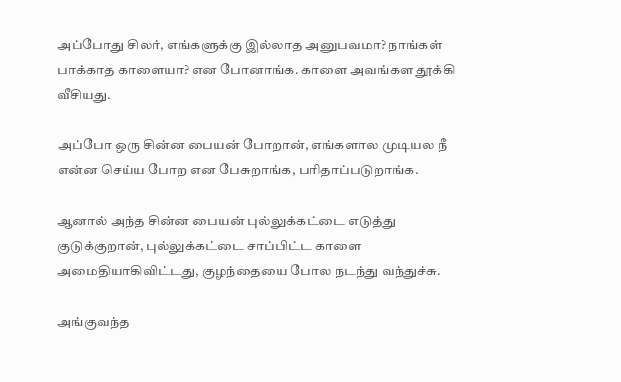அப்போது சிலர், எங்களுக்கு இல்லாத அனுபவமா? நாங்கள் பாக்காத காளையா? என போனாங்க. காளை அவங்கள தூக்கி வீசியது.

அப்போ ஒரு சின்ன பையன் போறான், எங்களால முடியல நீ என்ன செய்ய போற என பேசுறாங்க, பரிதாப்படுறாங்க.

ஆனால் அந்த சின்ன பையன் புல்லுக்கட்டை எடுத்து குடுக்குறான், புல்லுக்கட்டை சாப்பிட்ட காளை அமைதியாகிவிட்டது, குழந்தையை போல நடந்து வந்துச்சு.

அங்குவந்த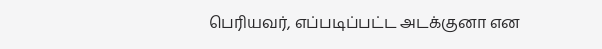பெரியவர், எப்படிப்பட்ட அடக்குனா என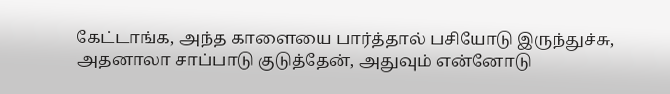கேட்டாங்க, அந்த காளையை பார்த்தால் பசியோடு இருந்துச்சு, அதனாலா சாப்பாடு குடுத்தேன், அதுவும் என்னோடு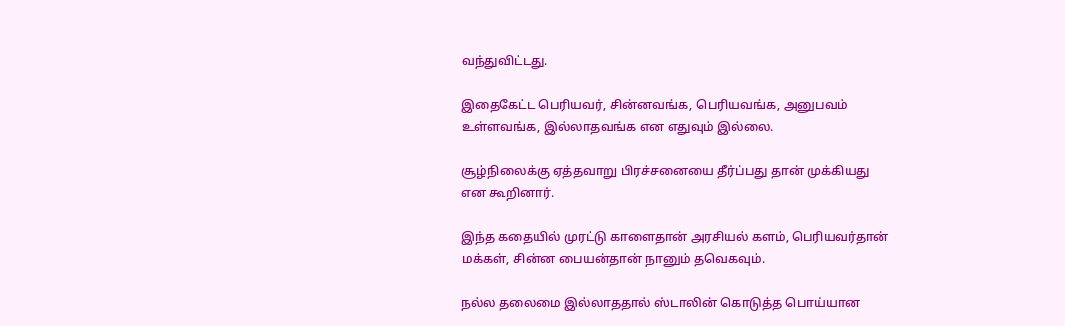வந்துவிட்டது.

இதைகேட்ட பெரியவர், சின்னவங்க, பெரியவங்க, அனுபவம் உள்ளவங்க, இல்லாதவங்க என எதுவும் இல்லை.

சூழ்நிலைக்கு ஏத்தவாறு பிரச்சனையை தீர்ப்பது தான் முக்கியது என கூறினார்.

இந்த கதையில் முரட்டு காளைதான் அரசியல் களம், பெரியவர்தான் மக்கள், சின்ன பையன்தான் நானும் தவெகவும்.

நல்ல தலைமை இல்லாததால் ஸ்டாலின் கொடுத்த பொய்யான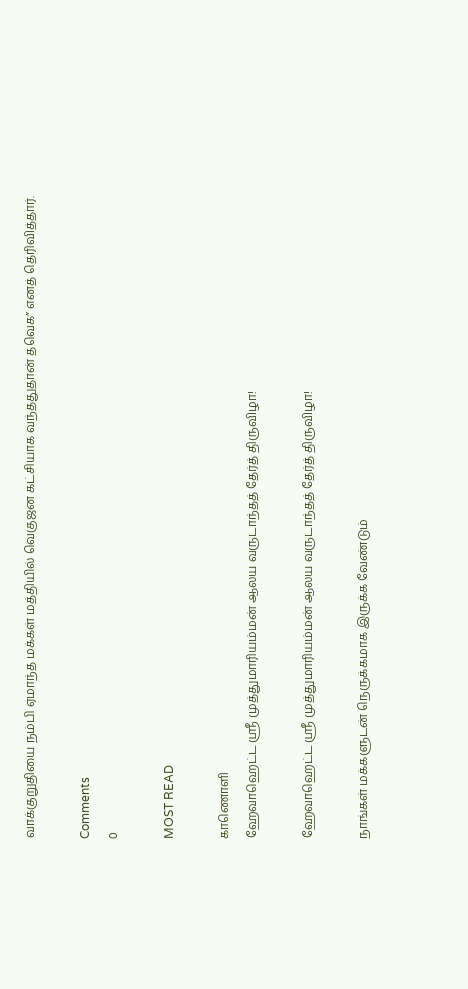வாக்குறுதியை நம்பி ஏமாந்த மக்கள் மத்தியில் வெகுஜன கட்சியாக வந்ததுதான் தவெக” எனத் தெரிவித்தார்.

Comments
0

MOST READ

காணொளி
ஹேவாஹெட்ட ஸ்ரீ முத்துமாரியம்மன் ஆலய வருடாந்தத் தேர்த் திருவிழா!

ஹேவாஹெட்ட ஸ்ரீ முத்துமாரியம்மன் ஆலய வருடாந்தத் தேர்த் திருவிழா!

நாங்கள் மக்களுடன் நெருக்கமாக இருக்க வேண்டும்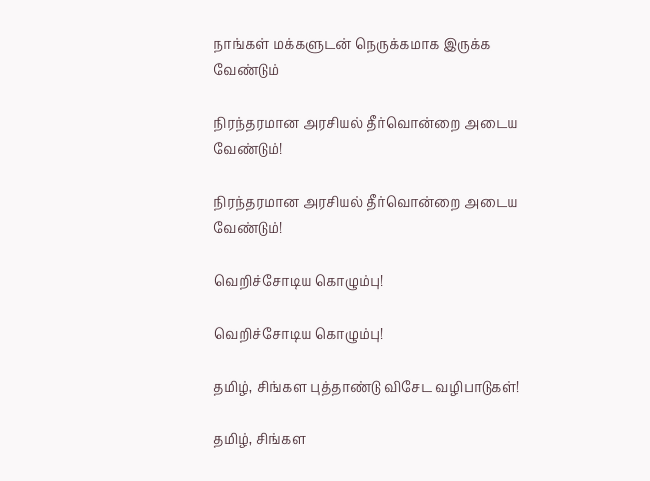நாங்கள் மக்களுடன் நெருக்கமாக இருக்க வேண்டும்

நிரந்தரமான அரசியல் தீர்வொன்றை அடைய வேண்டும்!

நிரந்தரமான அரசியல் தீர்வொன்றை அடைய வேண்டும்!

வெறிச்சோடிய கொழும்பு!

வெறிச்சோடிய கொழும்பு!

தமிழ், சிங்கள புத்தாண்டு விசேட வழிபாடுகள்!

தமிழ், சிங்கள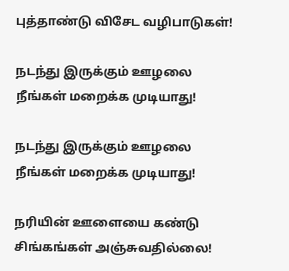புத்தாண்டு விசேட வழிபாடுகள்!

நடந்து இருக்கும் ஊழலை நீங்கள் மறைக்க முடியாது!

நடந்து இருக்கும் ஊழலை நீங்கள் மறைக்க முடியாது!

நரியின் ஊளையை கண்டு சிங்கங்கள் அஞ்சுவதில்லை!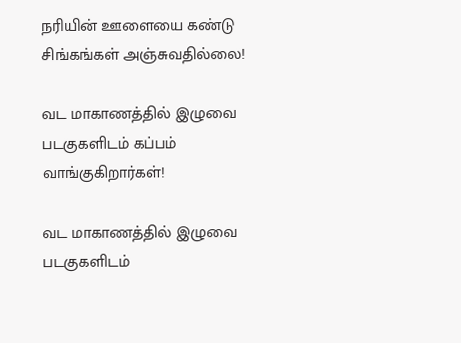நரியின் ஊளையை கண்டு சிங்கங்கள் அஞ்சுவதில்லை!

வட மாகாணத்தில் இழுவை படகுகளிடம் கப்பம் வாங்குகிறார்கள்!

வட மாகாணத்தில் இழுவை படகுகளிடம்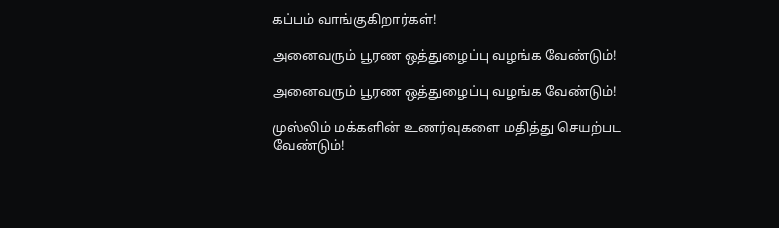கப்பம் வாங்குகிறார்கள்!

அனைவரும் பூரண ஒத்துழைப்பு வழங்க வேண்டும்!

அனைவரும் பூரண ஒத்துழைப்பு வழங்க வேண்டும்!

முஸ்லிம் மக்களின் உணர்வுகளை மதித்து செயற்பட வேண்டும்!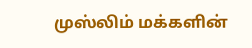முஸ்லிம் மக்களின்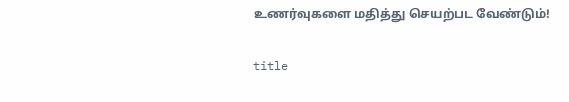உணர்வுகளை மதித்து செயற்பட வேண்டும்!

title